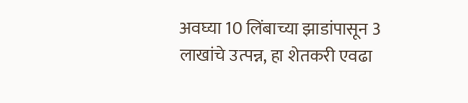अवघ्या 10 लिंबाच्या झाडांपासून 3 लाखांचे उत्पन्न, हा शेतकरी एवढा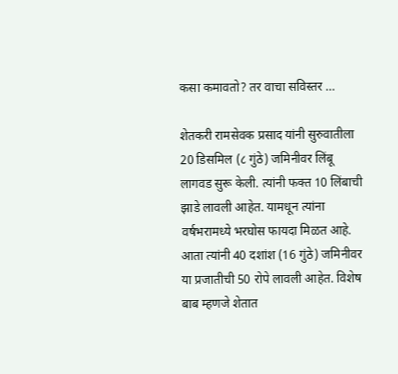कसा कमावतो? तर वाचा सविस्तर …

शेतकरी रामसेवक प्रसाद यांनी सुरुवातीला 20 डिसमिल (८ गुंठे) जमिनीवर लिंबू लागवड सुरू केली. त्यांनी फक्त 10 लिंबाची झाडे लावली आहेत. यामधून त्यांना वर्षभरामध्ये भरघोस फायदा मिळत आहे. आता त्यांनी 40 दशांश (16 गुंठे) जमिनीवर या प्रजातीची 50 रोपे लावली आहेत. विशेष बाब म्हणजे शेतात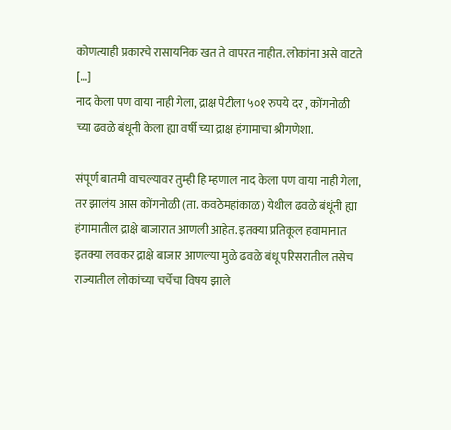कोणत्याही प्रकारचे रासायनिक खत ते वापरत नाहीत. लोकांना असे वाटते […]
नाद केला पण वाया नाही गेला, द्राक्ष पेटीला ५०१ रुपये दर , कोंगनोळी च्या ढवळे बंधूनी केला ह्या वर्षी च्या द्राक्ष हंगामाचा श्रीगणेशा.

संपूर्ण बातमी वाचल्यावर तुम्ही हि म्हणाल नाद केला पण वाया नाही गेला, तर झालंय आस कोंगनोळी (ता. कवठेमहांकाळ) येथील ढवळे बंधूंनी ह्या हंगामातील द्राक्षे बाजारात आणली आहेत. इतक्या प्रतिकूल हवामानात इतक्या लवकर द्राक्षे बाजार आणल्या मुळे ढवळे बंधू परिसरातील तसेच राज्यातील लोकांच्या चर्चेचा विषय झाले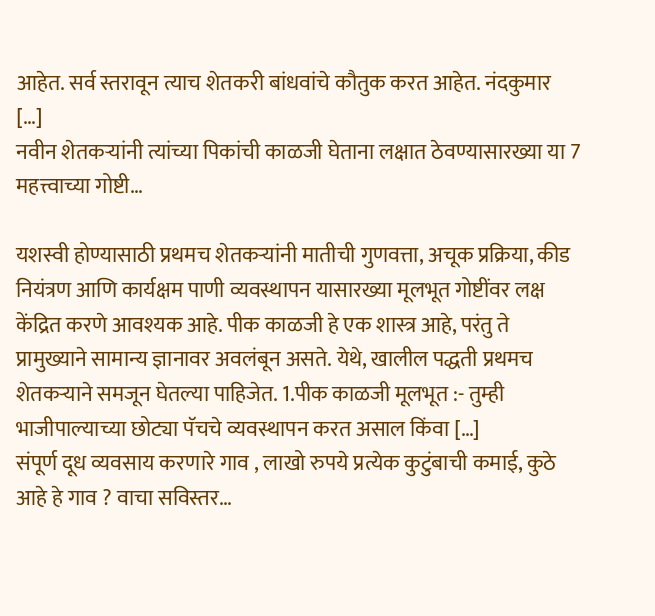आहेत. सर्व स्तरावून त्याच शेतकरी बांधवांचे कौतुक करत आहेत. नंदकुमार […]
नवीन शेतकऱ्यांनी त्यांच्या पिकांची काळजी घेताना लक्षात ठेवण्यासारख्या या 7 महत्त्वाच्या गोष्टी…

यशस्वी होण्यासाठी प्रथमच शेतकऱ्यांनी मातीची गुणवत्ता, अचूक प्रक्रिया, कीड नियंत्रण आणि कार्यक्षम पाणी व्यवस्थापन यासारख्या मूलभूत गोष्टींवर लक्ष केंद्रित करणे आवश्यक आहे. पीक काळजी हे एक शास्त्र आहे, परंतु ते प्रामुख्याने सामान्य ज्ञानावर अवलंबून असते. येथे, खालील पद्धती प्रथमच शेतकऱ्याने समजून घेतल्या पाहिजेत. 1.पीक काळजी मूलभूत :- तुम्ही भाजीपाल्याच्या छोट्या पॅचचे व्यवस्थापन करत असाल किंवा […]
संपूर्ण दूध व्यवसाय करणारे गाव , लाखो रुपये प्रत्येक कुटुंबाची कमाई, कुठे आहे हे गाव ? वाचा सविस्तर…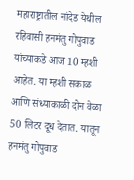महाराष्ट्रातील नांदेड येथील रहिवासी हनमंतु गोपुवाड यांच्याकडे आज 10 म्हशी आहेत. या म्हशी सकाळ आणि संध्याकाळी दोन वेळा 50 लिटर दूध देतात. यातून हनमंतु गोपुवाड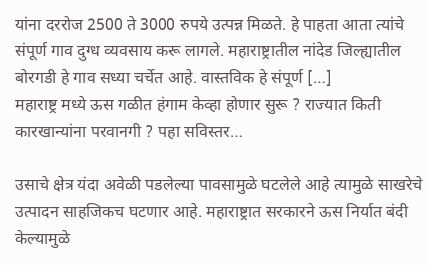यांना दररोज 2500 ते 3000 रुपये उत्पन्न मिळते. हे पाहता आता त्यांचे संपूर्ण गाव दुग्ध व्यवसाय करू लागले. महाराष्ट्रातील नांदेड जिल्ह्यातील बोरगडी हे गाव सध्या चर्चेत आहे. वास्तविक हे संपूर्ण […]
महाराष्ट्र मध्ये ऊस गळीत हंगाम केव्हा होणार सुरू ? राज्यात किती कारखान्यांना परवानगी ? पहा सविस्तर…

उसाचे क्षेत्र यंदा अवेळी पडलेल्या पावसामुळे घटलेले आहे त्यामुळे साखरेचे उत्पादन साहजिकच घटणार आहे. महाराष्ट्रात सरकारने ऊस निर्यात बंदी केल्यामुळे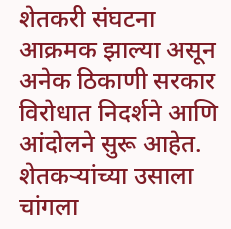शेतकरी संघटना आक्रमक झाल्या असून अनेक ठिकाणी सरकार विरोधात निदर्शने आणि आंदोलने सुरू आहेत. शेतकऱ्यांच्या उसाला चांगला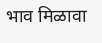भाव मिळावा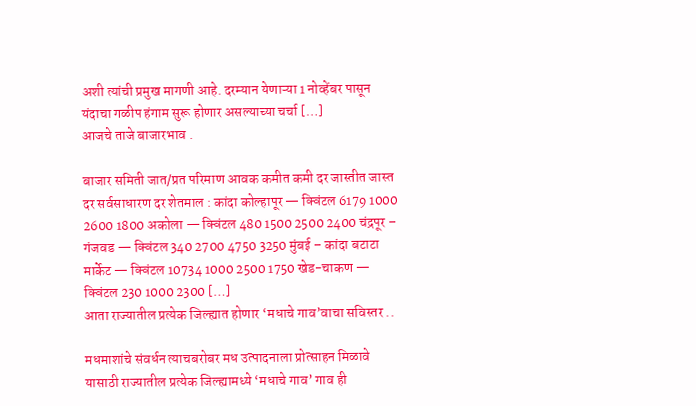अशी त्यांची प्रमुख मागणी आहे. दरम्यान येणाऱ्या 1 नोव्हेंबर पासून यंदाचा गळीप हंगाम सुरू होणार असल्याच्या चर्चा […]
आजचे ताजे बाजारभाव .

बाजार समिती जात/प्रत परिमाण आवक कमीत कमी दर जास्तीत जास्त दर सर्वसाधारण दर शेतमाल : कांदा कोल्हापूर — क्विंटल 6179 1000 2600 1800 अकोला — क्विंटल 480 1500 2500 2400 चंद्रपूर – गंजवड — क्विंटल 340 2700 4750 3250 मुंबई – कांदा बटाटा मार्केट — क्विंटल 10734 1000 2500 1750 खेड-चाकण — क्विंटल 230 1000 2300 […]
आता राज्यातील प्रत्येक जिल्ह्यात होणार ‘मधाचे गाव’वाचा सविस्तर ..

मधमाशांचे संवर्धन त्याचबरोबर मध उत्पादनाला प्रोत्साहन मिळावे यासाठी राज्यातील प्रत्येक जिल्ह्यामध्ये ‘मधाचे गाव’ गाव ही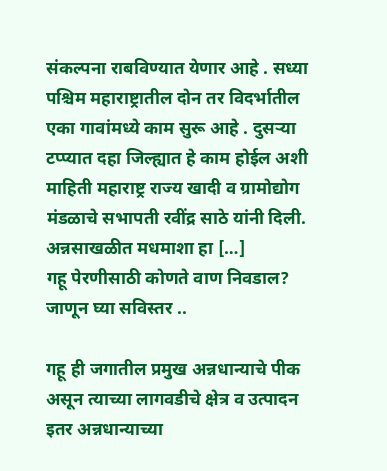संकल्पना राबविण्यात येणार आहे . सध्या पश्चिम महाराष्ट्रातील दोन तर विदर्भातील एका गावांमध्ये काम सुरू आहे . दुसऱ्या टप्प्यात दहा जिल्ह्यात हे काम होईल अशी माहिती महाराष्ट्र राज्य खादी व ग्रामोद्योग मंडळाचे सभापती रवींद्र साठे यांनी दिली. अन्नसाखळीत मधमाशा हा […]
गहू पेरणीसाठी कोणते वाण निवडाल? जाणून घ्या सविस्तर ..

गहू ही जगातील प्रमुख अन्नधान्याचे पीक असून त्याच्या लागवडीचे क्षेत्र व उत्पादन इतर अन्नधान्याच्या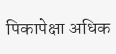पिकापेक्षा अधिक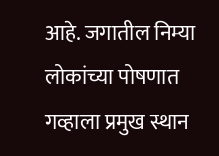आहे. जगातील निम्या लोकांच्या पोषणात गव्हाला प्रमुख स्थान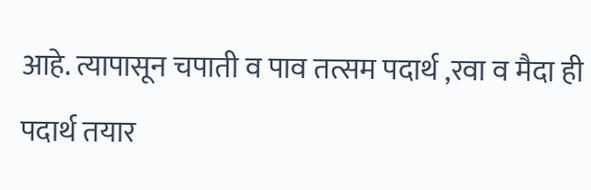आहे. त्यापासून चपाती व पाव तत्सम पदार्थ ,रवा व मैदा ही पदार्थ तयार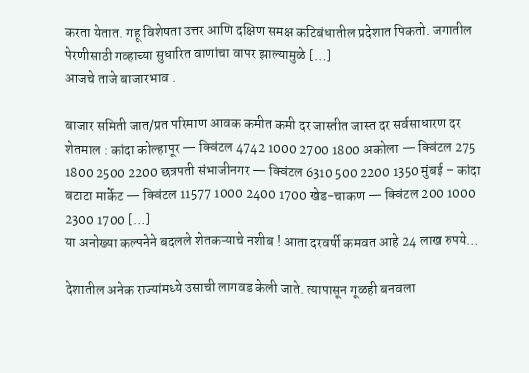करता येतात. गहू विशेषता उत्तर आणि दक्षिण समक्ष कटिबंधातील प्रदेशात पिकतो. जगातील पेरणीसाठी गव्हाच्या सुधारित वाणांचा वापर झाल्यामुळे […]
आजचे ताजे बाजारभाव .

बाजार समिती जात/प्रत परिमाण आवक कमीत कमी दर जास्तीत जास्त दर सर्वसाधारण दर शेतमाल : कांदा कोल्हापूर — क्विंटल 4742 1000 2700 1800 अकोला — क्विंटल 275 1800 2500 2200 छत्रपती संभाजीनगर — क्विंटल 6310 500 2200 1350 मुंबई – कांदा बटाटा मार्केट — क्विंटल 11577 1000 2400 1700 खेड-चाकण — क्विंटल 200 1000 2300 1700 […]
या अनोख्या कल्पनेने बदलले शेतकऱ्याचे नशीब ! आता दरवर्षी कमवत आहे 24 लाख रुपये…

देशातील अनेक राज्यांमध्ये उसाची लागवड केली जाते. त्यापासून गूळही बनवला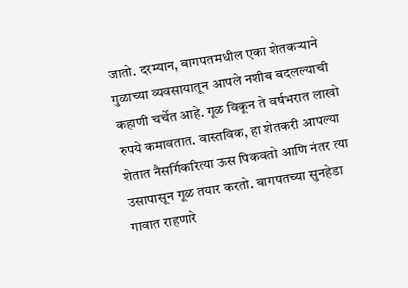जातो. दरम्यान, बागपतमधील एका शेतकऱ्याने गुळाच्या व्यवसायातून आपले नशीब बदलल्याची कहाणी चर्चेत आहे. गूळ विकून ते वर्षभरात लाखो रुपये कमावतात. वास्तविक, हा शेतकरी आपल्या शेतात नैसर्गिकरित्या ऊस पिकवतो आणि नंतर त्या उसापासून गूळ तयार करतो. बागपतच्या सुनहेडा गावात राहणारे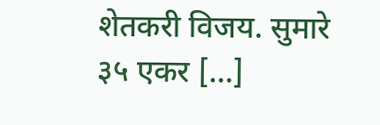शेतकरी विजय. सुमारे ३५ एकर […]